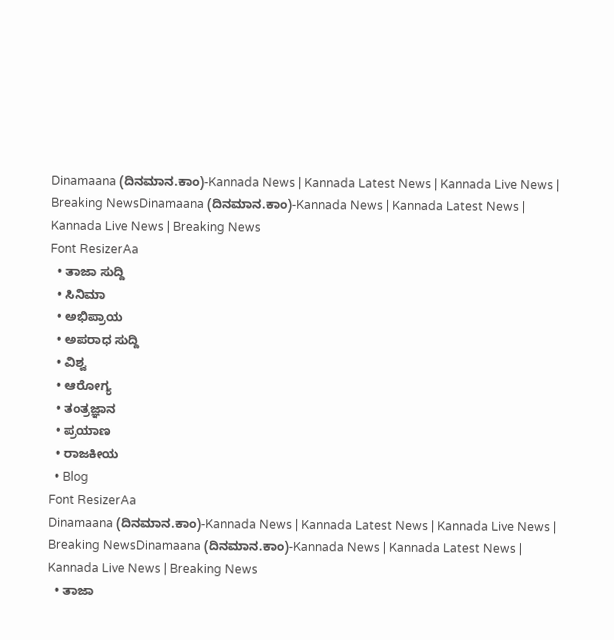Dinamaana (ದಿನಮಾನ.ಕಾಂ)-Kannada News | Kannada Latest News | Kannada Live News | Breaking NewsDinamaana (ದಿನಮಾನ.ಕಾಂ)-Kannada News | Kannada Latest News | Kannada Live News | Breaking News
Font ResizerAa
  • ತಾಜಾ ಸುದ್ದಿ
  • ಸಿನಿಮಾ
  • ಅಭಿಪ್ರಾಯ
  • ಅಪರಾಧ ಸುದ್ದಿ
  • ವಿಶ್ವ
  • ಆರೋಗ್ಯ
  • ತಂತ್ರಜ್ಞಾನ
  • ಪ್ರಯಾಣ
  • ರಾಜಕೀಯ
  • Blog
Font ResizerAa
Dinamaana (ದಿನಮಾನ.ಕಾಂ)-Kannada News | Kannada Latest News | Kannada Live News | Breaking NewsDinamaana (ದಿನಮಾನ.ಕಾಂ)-Kannada News | Kannada Latest News | Kannada Live News | Breaking News
  • ತಾಜಾ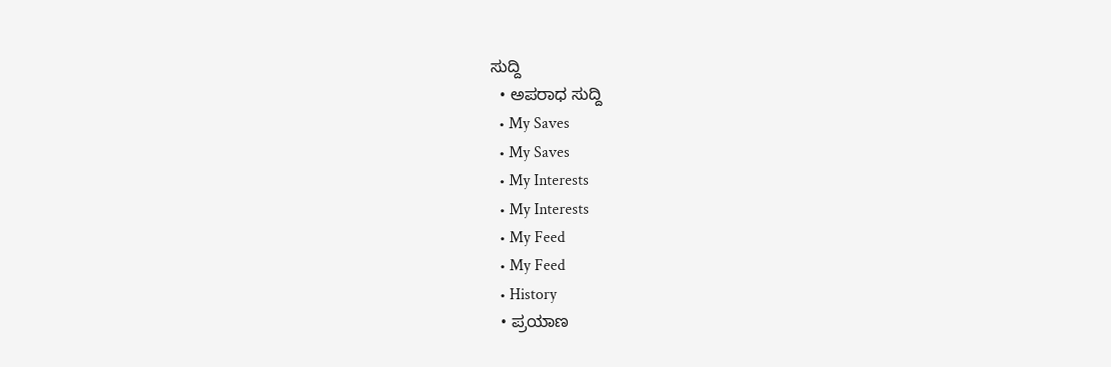ಸುದ್ದಿ
  • ಅಪರಾಧ ಸುದ್ದಿ
  • My Saves
  • My Saves
  • My Interests
  • My Interests
  • My Feed
  • My Feed
  • History
  • ಪ್ರಯಾಣ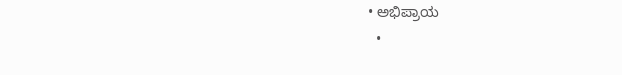• ಅಭಿಪ್ರಾಯ
  •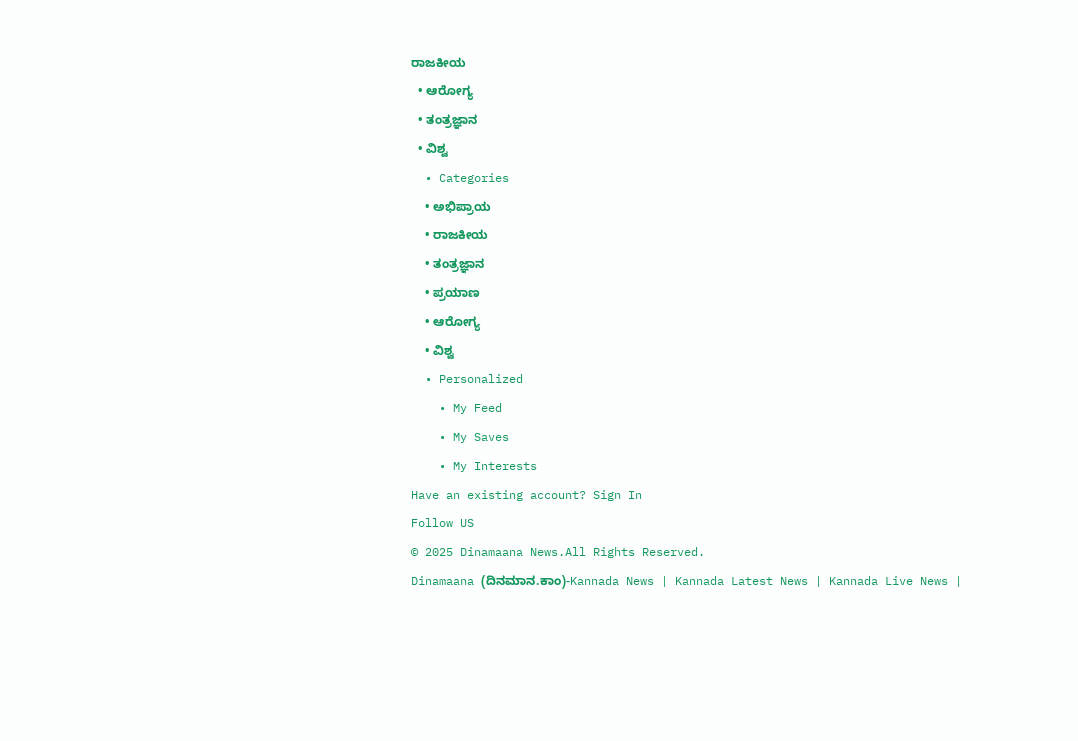ರಾಜಕೀಯ
  • ಆರೋಗ್ಯ
  • ತಂತ್ರಜ್ಞಾನ
  • ವಿಶ್ವ
  • Categories
    • ಅಭಿಪ್ರಾಯ
    • ರಾಜಕೀಯ
    • ತಂತ್ರಜ್ಞಾನ
    • ಪ್ರಯಾಣ
    • ಆರೋಗ್ಯ
    • ವಿಶ್ವ
  • Personalized
    • My Feed
    • My Saves
    • My Interests
Have an existing account? Sign In
Follow US
© 2025 Dinamaana News.All Rights Reserved.
Dinamaana (ದಿನಮಾನ.ಕಾಂ)-Kannada News | Kannada Latest News | Kannada Live News |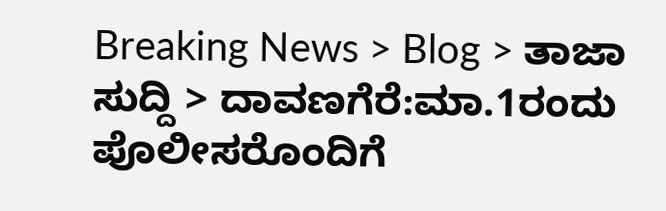Breaking News > Blog > ತಾಜಾ ಸುದ್ದಿ > ದಾವಣಗೆರೆ:ಮಾ.1ರಂದು ಪೊಲೀಸರೊಂದಿಗೆ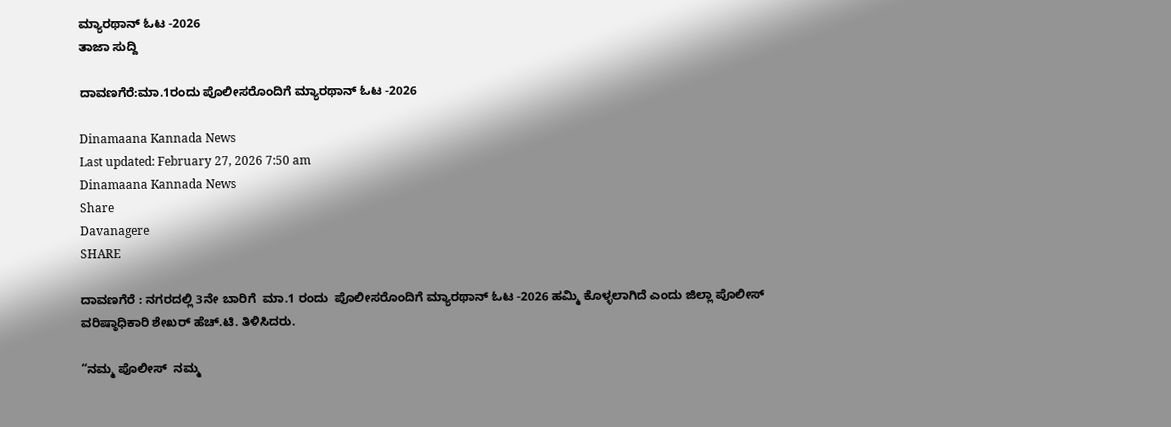ಮ್ಯಾರಥಾನ್ ಓಟ -2026
ತಾಜಾ ಸುದ್ದಿ

ದಾವಣಗೆರೆ:ಮಾ.1ರಂದು ಪೊಲೀಸರೊಂದಿಗೆ ಮ್ಯಾರಥಾನ್ ಓಟ -2026

Dinamaana Kannada News
Last updated: February 27, 2026 7:50 am
Dinamaana Kannada News
Share
Davanagere
SHARE

ದಾವಣಗೆರೆ : ನಗರದಲ್ಲಿ 3ನೇ ಬಾರಿಗೆ  ಮಾ.1 ರಂದು  ಪೊಲೀಸರೊಂದಿಗೆ ಮ್ಯಾರಥಾನ್ ಓಟ -2026 ಹಮ್ಮಿ ಕೊಳ್ಳಲಾಗಿದೆ ಎಂದು ಜಿಲ್ಲಾ ಪೊಲೀಸ್ ವರಿಷ್ಠಾಧಿಕಾರಿ ಶೇಖರ್ ಹೆಚ್.ಟಿ. ತಿಳಿಸಿದರು.

“ನಮ್ಮ ಪೊಲೀಸ್  ನಮ್ಮ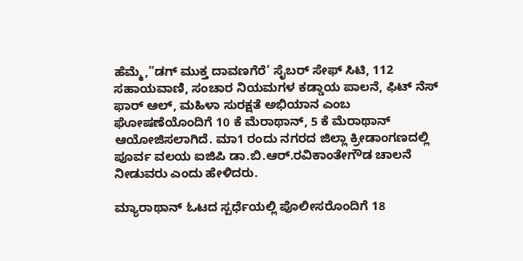ಹೆಮ್ಮೆ,”ಡಗ್ ಮುಕ್ತ ದಾವಣಗೆರೆ’ ಸೈಬರ್ ಸೇಫ್ ಸಿಟಿ, 112 ಸಹಾಯವಾಣಿ, ಸಂಚಾರ ನಿಯಮಗಳ ಕಡ್ಡಾಯ ಪಾಲನೆ, ಫಿಟ್ ನೆಸ್ ಫಾರ್ ಆಲ್, ಮಹಿಳಾ ಸುರಕ್ಷತೆ ಅಭಿಯಾನ ಎಂಬ ಘೋಷಣೆಯೊಂದಿಗೆ 10 ಕೆ ಮೆರಾಥಾನ್, 5 ಕೆ ಮೆರಾಥಾನ್ ಆಯೋಜಿಸಲಾಗಿದೆ. ಮಾ1 ರಂದು ನಗರದ ಜಿಲ್ಲಾ ಕ್ರೀಡಾಂಗಣದಲ್ಲಿ ಪೂರ್ವ ವಲಯ ಐಜಿಪಿ ಡಾ.ಬಿ.ಆರ್.ರವಿಕಾಂತೇಗೌಡ ಚಾಲನೆ ನೀಡುವರು ಎಂದು ಹೇಳಿದರು.

ಮ್ಯಾರಾಥಾನ್ ಓಟದ ಸ್ಪರ್ಧೆಯಲ್ಲಿ ಪೊಲೀಸರೊಂದಿಗೆ 18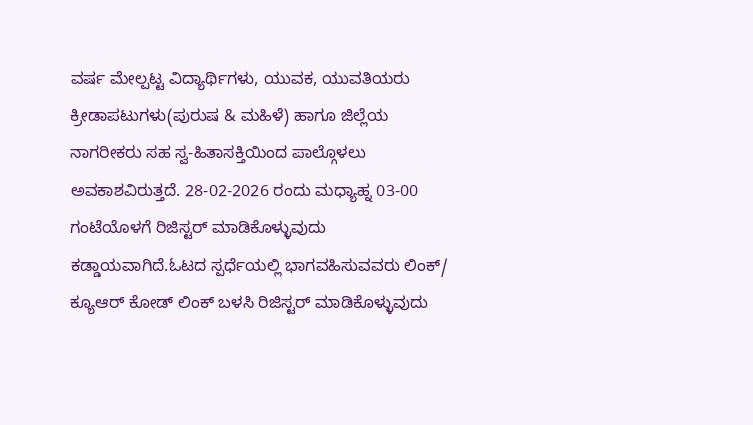ವರ್ಷ ಮೇಲ್ಪಟ್ಟ ವಿದ್ಯಾರ್ಥಿಗಳು, ಯುವಕ, ಯುವತಿಯರು  ಕ್ರೀಡಾಪಟುಗಳು(ಪುರುಷ & ಮಹಿಳೆ) ಹಾಗೂ ಜಿಲ್ಲೆಯ ನಾಗರೀಕರು ಸಹ ಸ್ವ-ಹಿತಾಸಕ್ತಿಯಿಂದ ಪಾಲ್ಗೊಳಲು ಅವಕಾಶವಿರುತ್ತದೆ. 28-02-2026 ರಂದು ಮಧ್ಯಾಹ್ನ 03-00 ಗಂಟೆಯೊಳಗೆ ರಿಜಿಸ್ಟರ್ ಮಾಡಿಕೊಳ್ಳುವುದು ಕಡ್ಡಾಯವಾಗಿದೆ.ಓಟದ ಸ್ಪರ್ಧೆಯಲ್ಲಿ ಭಾಗವಹಿಸುವವರು ಲಿಂಕ್/ ಕ್ಯೂಆರ್ ಕೋಡ್ ಲಿಂಕ್ ಬಳಸಿ ರಿಜಿಸ್ಟರ್ ಮಾಡಿಕೊಳ್ಳುವುದು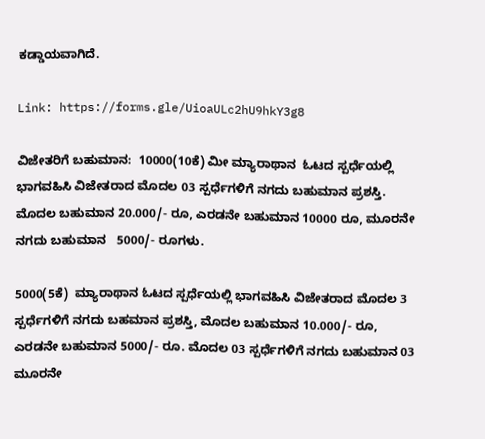ಕಡ್ಡಾಯವಾಗಿದೆ.

Link: https://forms.gle/UioaULc2hU9hkY3g8

ವಿಜೇತರಿಗೆ ಬಹುಮಾನ:  10000(10ಕೆ) ಮೀ ಮ್ಯಾರಾಥಾನ  ಓಟದ ಸ್ಪರ್ಧೆಯಲ್ಲಿ ಭಾಗವಹಿಸಿ ವಿಜೇತರಾದ ಮೊದಲ 03 ಸ್ಪರ್ಧೆಗಳಿಗೆ ನಗದು ಬಹುಮಾನ ಪ್ರಶಸ್ತಿ. ಮೊದಲ ಬಹುಮಾನ 20.000/- ರೂ, ಎರಡನೇ ಬಹುಮಾನ 10000 ರೂ, ಮೂರನೇ ನಗದು ಬಹುಮಾನ   5000/- ರೂಗಳು.

5000(5ಕೆ)  ಮ್ಯಾರಾಥಾನ ಓಟದ ಸ್ಪರ್ಧೆಯಲ್ಲಿ ಭಾಗವಹಿಸಿ ವಿಜೇತರಾದ ಮೊದಲ 3 ಸ್ಪರ್ಧೆಗಳಿಗೆ ನಗದು ಬಹಮಾನ ಪ್ರಶಸ್ತಿ, ಮೊದಲ ಬಹುಮಾನ 10.000/- ರೂ, ಎರಡನೇ ಬಹುಮಾನ 5000/- ರೂ. ಮೊದಲ 03 ಸ್ಪರ್ಧೆಗಳಿಗೆ ನಗದು ಬಹುಮಾನ 03 ಮೂರನೇ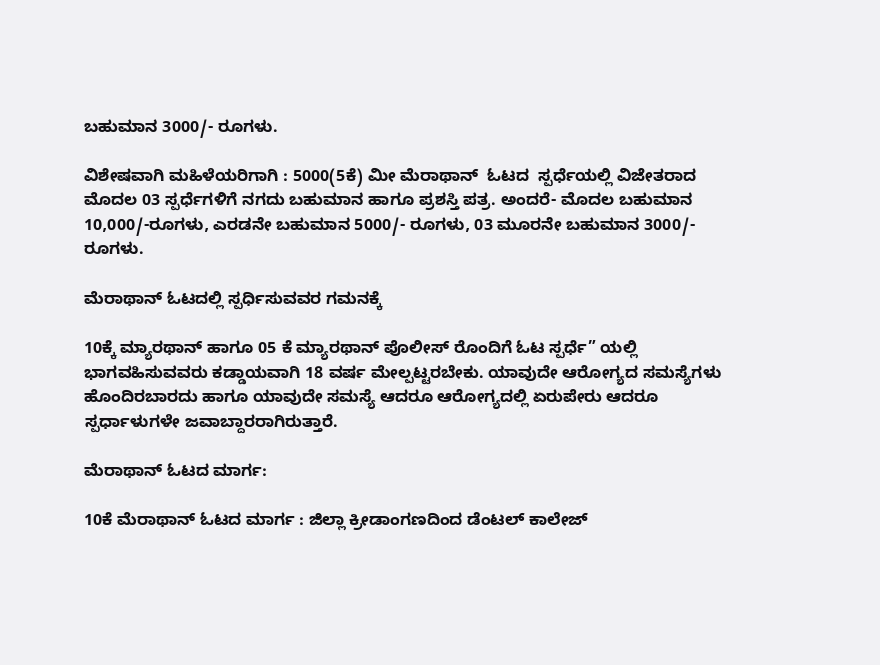ಬಹುಮಾನ 3000/- ರೂಗಳು.

ವಿಶೇಷವಾಗಿ ಮಹಿಳೆಯರಿಗಾಗಿ : 5000(5ಕೆ) ಮೀ ಮೆರಾಥಾನ್  ಓಟದ  ಸ್ಪರ್ಧೆಯಲ್ಲಿ ವಿಜೇತರಾದ ಮೊದಲ 03 ಸ್ಪರ್ಧೆಗಳಿಗೆ ನಗದು ಬಹುಮಾನ ಹಾಗೂ ಪ್ರಶಸ್ತಿ ಪತ್ರ. ಅಂದರೆ- ಮೊದಲ ಬಹುಮಾನ 10,000/-ರೂಗಳು, ಎರಡನೇ ಬಹುಮಾನ 5000/- ರೂಗಳು, 03 ಮೂರನೇ ಬಹುಮಾನ 3000/- ರೂಗಳು.

ಮೆರಾಥಾನ್ ಓಟದಲ್ಲಿ ಸ್ಪರ್ಧಿಸುವವರ ಗಮನಕ್ಕೆ

10ಕ್ಕೆ ಮ್ಯಾರಥಾನ್ ಹಾಗೂ 05 ಕೆ ಮ್ಯಾರಥಾನ್ ಪೊಲೀಸ್ ರೊಂದಿಗೆ ಓಟ ಸ್ಪರ್ಧೆ” ಯಲ್ಲಿ ಭಾಗವಹಿಸುವವರು ಕಡ್ಡಾಯವಾಗಿ 18 ವರ್ಷ ಮೇಲ್ಪಟ್ಟರಬೇಕು. ಯಾವುದೇ ಆರೋಗ್ಯದ ಸಮಸ್ಯೆಗಳು ಹೊಂದಿರಬಾರದು ಹಾಗೂ ಯಾವುದೇ ಸಮಸ್ಯೆ ಆದರೂ ಆರೋಗ್ಯದಲ್ಲಿ ಏರುಪೇರು ಆದರೂ ಸ್ಪರ್ಧಾಳುಗಳೇ ಜವಾಬ್ದಾರರಾಗಿರುತ್ತಾರೆ.

ಮೆರಾಥಾನ್ ಓಟದ ಮಾರ್ಗ:

10ಕೆ ಮೆರಾಥಾನ್ ಓಟದ ಮಾರ್ಗ : ಜಿಲ್ಲಾ ಕ್ರೀಡಾಂಗಣದಿಂದ ಡೆಂಟಲ್ ಕಾಲೇಜ್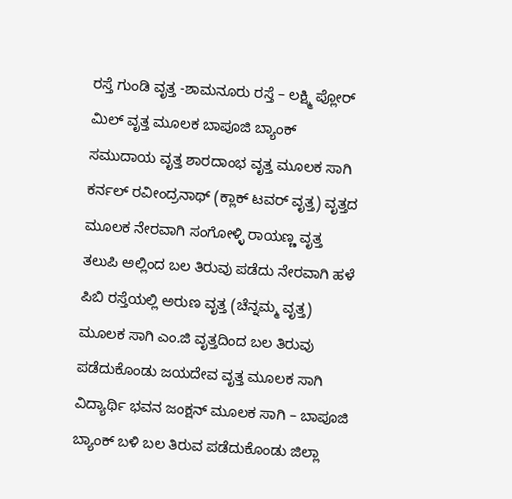ರಸ್ತೆ ಗುಂಡಿ ವೃತ್ತ -ಶಾಮನೂರು ರಸ್ತೆ – ಲಕ್ಷ್ಮಿ ಪ್ಲೋರ್ ಮಿಲ್ ವೃತ್ತ ಮೂಲಕ ಬಾಪೂಜಿ ಬ್ಯಾಂಕ್ ಸಮುದಾಯ ವೃತ್ತ ಶಾರದಾಂಭ ವೃತ್ತ ಮೂಲಕ ಸಾಗಿ ಕರ್ನಲ್ ರವೀಂದ್ರನಾಥ್ (ಕ್ಲಾಕ್ ಟವರ್ ವೃತ್ತ) ವೃತ್ತದ ಮೂಲಕ ನೇರವಾಗಿ ಸಂಗೋಳ್ಳಿ ರಾಯಣ್ಣ ವೃತ್ತ ತಲುಪಿ ಅಲ್ಲಿಂದ ಬಲ ತಿರುವು ಪಡೆದು ನೇರವಾಗಿ ಹಳೆ ಪಿಬಿ ರಸ್ತೆಯಲ್ಲಿ ಅರುಣ ವೃತ್ತ (ಚೆನ್ನಮ್ಮ ವೃತ್ತ) ಮೂಲಕ ಸಾಗಿ ಎಂ.ಜಿ ವೃತ್ತದಿಂದ ಬಲ ತಿರುವು ಪಡೆದುಕೊಂಡು ಜಯದೇವ ವೃತ್ತ ಮೂಲಕ ಸಾಗಿ ವಿದ್ಯಾರ್ಥಿ ಭವನ ಜಂಕ್ಷನ್ ಮೂಲಕ ಸಾಗಿ – ಬಾಪೂಜಿ ಬ್ಯಾಂಕ್ ಬಳಿ ಬಲ ತಿರುವ ಪಡೆದುಕೊಂಡು ಜಿಲ್ಲಾ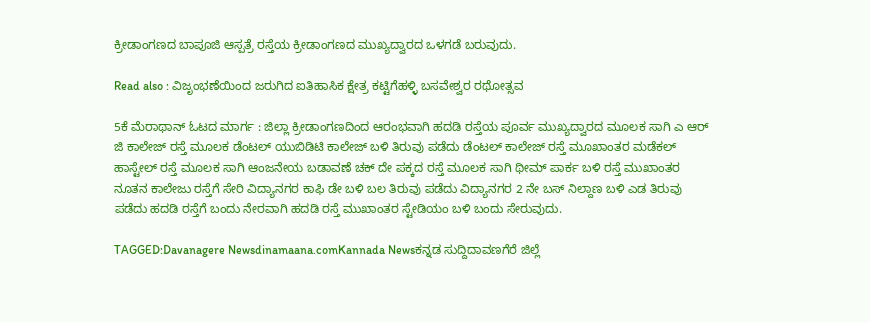ಕ್ರೀಡಾಂಗಣದ ಬಾಪೂಜಿ ಆಸ್ಪತ್ರೆ ರಸ್ತೆಯ ಕ್ರೀಡಾಂಗಣದ ಮುಖ್ಯದ್ವಾರದ ಒಳಗಡೆ ಬರುವುದು.

Read also : ವಿಜೃಂಭಣೆಯಿಂದ ಜರುಗಿದ ಐತಿಹಾಸಿಕ ಕ್ಷೇತ್ರ ಕಟ್ಟಿಗೆಹಳ್ಳಿ ಬಸವೇಶ್ವರ ರಥೋತ್ಸವ

5ಕೆ ಮೆರಾಥಾನ್ ಓಟದ ಮಾರ್ಗ : ಜಿಲ್ಲಾ ಕ್ರೀಡಾಂಗಣದಿಂದ ಆರಂಭವಾಗಿ ಹದಡಿ ರಸ್ತೆಯ ಪೂರ್ವ ಮುಖ್ಯದ್ವಾರದ ಮೂಲಕ ಸಾಗಿ ಎ ಆರ್ ಜಿ ಕಾಲೇಜ್ ರಸ್ತೆ ಮೂಲಕ ಡೆಂಟಲ್ ಯುಬಿಡಿಟಿ ಕಾಲೇಜ್ ಬಳಿ ತಿರುವು ಪಡೆದು ಡೆಂಟಲ್ ಕಾಲೇಜ್ ರಸ್ತೆ ಮೂಖಾಂತರ ಮಡೆಕಲ್ ಹಾಸ್ಟೇಲ್ ರಸ್ತೆ ಮೂಲಕ ಸಾಗಿ ಆಂಜನೇಯ ಬಡಾವಣೆ ಚಕ್ ದೇ ಪಕ್ಕದ ರಸ್ತೆ ಮೂಲಕ ಸಾಗಿ ಥೀಮ್ ಪಾರ್ಕ ಬಳಿ ರಸ್ತೆ ಮುಖಾಂತರ ನೂತನ ಕಾಲೇಜು ರಸ್ತೆಗೆ ಸೇರಿ ವಿದ್ಯಾನಗರ ಕಾಫಿ ಡೇ ಬಳಿ ಬಲ ತಿರುವು ಪಡೆದು ವಿದ್ಯಾನಗರ 2 ನೇ ಬಸ್ ನಿಲ್ದಾಣ ಬಳಿ ಎಡ ತಿರುವು ಪಡೆದು ಹದಡಿ ರಸ್ತೆಗೆ ಬಂದು ನೇರವಾಗಿ ಹದಡಿ ರಸ್ತೆ ಮುಖಾಂತರ ಸ್ಟೇಡಿಯಂ ಬಳಿ ಬಂದು ಸೇರುವುದು.

TAGGED:Davanagere Newsdinamaana.comKannada Newsಕನ್ನಡ ಸುದ್ದಿದಾವಣಗೆರೆ ಜಿಲ್ಲೆ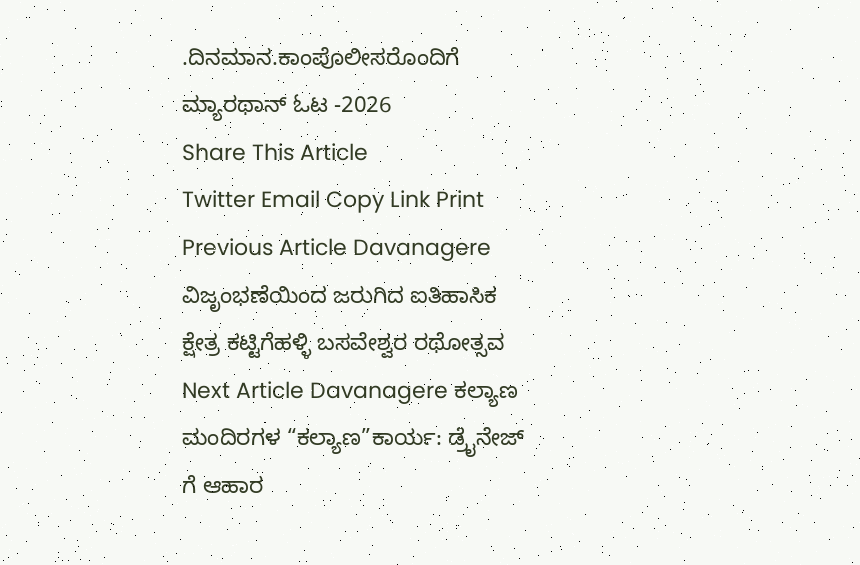.ದಿನಮಾನ.ಕಾಂಪೊಲೀಸರೊಂದಿಗೆ ಮ್ಯಾರಥಾನ್ ಓಟ -2026
Share This Article
Twitter Email Copy Link Print
Previous Article Davanagere ವಿಜೃಂಭಣೆಯಿಂದ ಜರುಗಿದ ಐತಿಹಾಸಿಕ ಕ್ಷೇತ್ರ ಕಟ್ಟಿಗೆಹಳ್ಳಿ ಬಸವೇಶ್ವರ ರಥೋತ್ಸವ
Next Article Davanagere ಕಲ್ಯಾಣ ಮಂದಿರಗಳ “ಕಲ್ಯಾಣ”ಕಾರ್ಯ: ಡ್ರೈನೇಜ್ ಗೆ ಆಹಾರ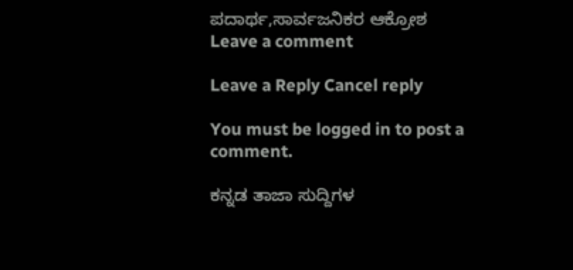ಪದಾರ್ಥ,ಸಾರ್ವಜನಿಕರ ಆಕ್ರೋಶ
Leave a comment

Leave a Reply Cancel reply

You must be logged in to post a comment.

ಕನ್ನಡ ತಾಜಾ ಸುದ್ದಿಗಳ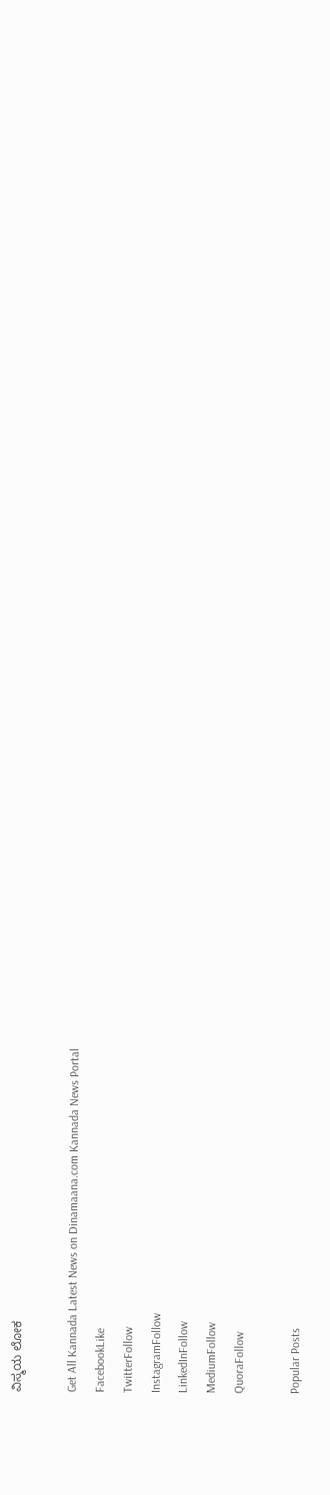ವಿಸ್ಮಯ ಲೋಕ

Get All Kannada Latest News on Dinamaana.com Kannada News Portal
FacebookLike
TwitterFollow
InstagramFollow
LinkedInFollow
MediumFollow
QuoraFollow

Popular Posts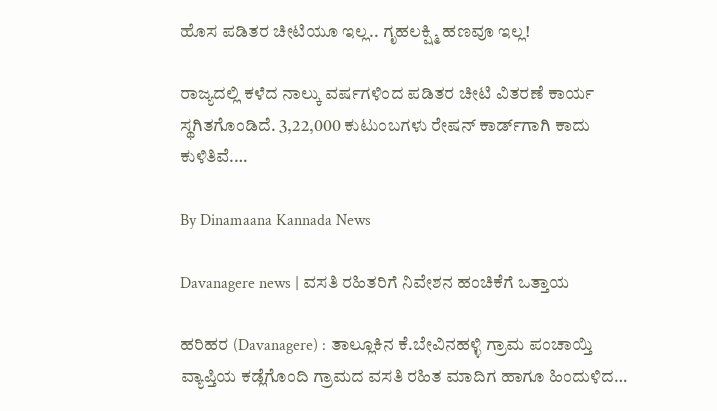ಹೊಸ ಪಡಿತರ ಚೀಟಿಯೂ ಇಲ್ಲ.. ಗೃಹಲಕ್ಷ್ಮಿ ಹಣವೂ ಇಲ್ಲ!

ರಾಜ್ಯದಲ್ಲಿ ಕಳೆದ ನಾಲ್ಕು ವರ್ಷಗಳಿಂದ ಪಡಿತರ ಚೀಟಿ ವಿತರಣೆ ಕಾರ್ಯ ಸ್ಥಗಿತಗೊಂಡಿದೆ. 3,22,000 ಕುಟುಂಬಗಳು ರೇಷನ್‌ ಕಾರ್ಡ್‌ಗಾಗಿ ಕಾದು ಕುಳಿತಿವೆ.…

By Dinamaana Kannada News

Davanagere news | ವಸತಿ ರಹಿತರಿಗೆ ನಿವೇಶನ ಹಂಚಿಕೆಗೆ ಒತ್ತಾಯ

ಹರಿಹರ (Davanagere) : ತಾಲ್ಲೂಕಿನ ಕೆ.ಬೇವಿನಹಳ್ಳಿ ಗ್ರಾಮ ಪಂಚಾಯ್ತಿ ವ್ಯಾಪ್ತಿಯ ಕಡ್ಲೆಗೊಂದಿ ಗ್ರಾಮದ ವಸತಿ ರಹಿತ ಮಾದಿಗ ಹಾಗೂ ಹಿಂದುಳಿದ…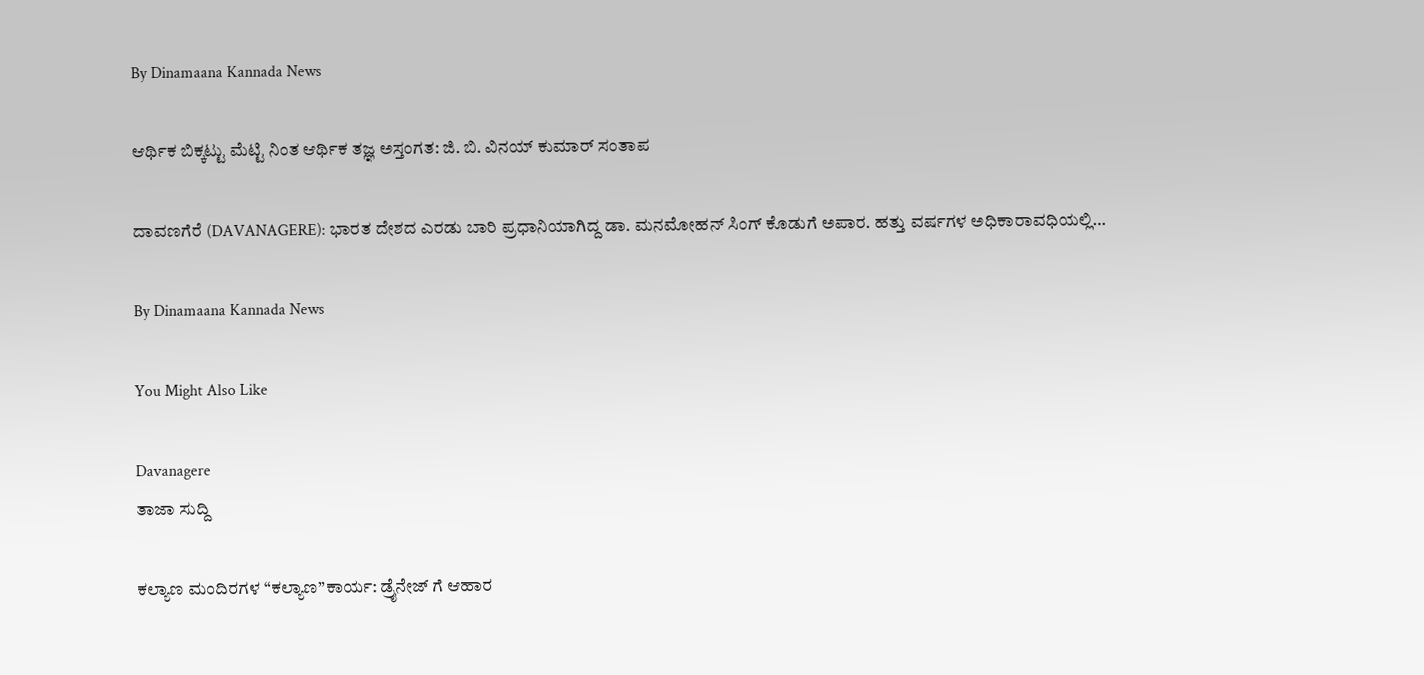By Dinamaana Kannada News

ಆರ್ಥಿಕ ಬಿಕ್ಕಟ್ಟು ಮೆಟ್ಟಿ ನಿಂತ ಆರ್ಥಿಕ ತಜ್ಞ ಅಸ್ತಂಗತ: ಜಿ. ಬಿ. ವಿನಯ್ ಕುಮಾರ್ ಸಂತಾಪ

ದಾವಣಗೆರೆ (DAVANAGERE): ಭಾರತ ದೇಶದ ಎರಡು ಬಾರಿ ಪ್ರಧಾನಿಯಾಗಿದ್ದ ಡಾ. ಮನಮೋಹನ್ ಸಿಂಗ್ ಕೊಡುಗೆ ಅಪಾರ. ಹತ್ತು ವರ್ಷಗಳ ಅಧಿಕಾರಾವಧಿಯಲ್ಲಿ…

By Dinamaana Kannada News

You Might Also Like

Davanagere
ತಾಜಾ ಸುದ್ದಿ

ಕಲ್ಯಾಣ ಮಂದಿರಗಳ “ಕಲ್ಯಾಣ”ಕಾರ್ಯ: ಡ್ರೈನೇಜ್ ಗೆ ಆಹಾರ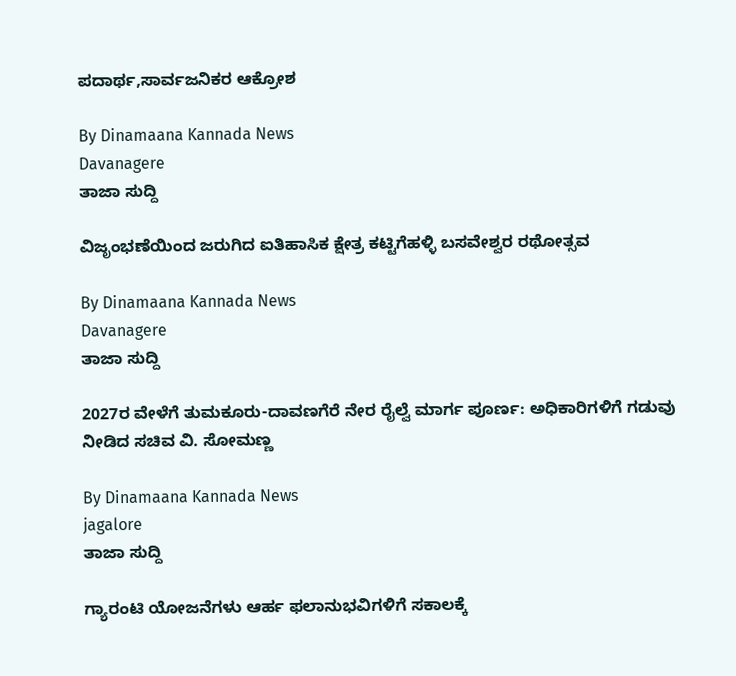ಪದಾರ್ಥ,ಸಾರ್ವಜನಿಕರ ಆಕ್ರೋಶ

By Dinamaana Kannada News
Davanagere
ತಾಜಾ ಸುದ್ದಿ

ವಿಜೃಂಭಣೆಯಿಂದ ಜರುಗಿದ ಐತಿಹಾಸಿಕ ಕ್ಷೇತ್ರ ಕಟ್ಟಿಗೆಹಳ್ಳಿ ಬಸವೇಶ್ವರ ರಥೋತ್ಸವ

By Dinamaana Kannada News
Davanagere
ತಾಜಾ ಸುದ್ದಿ

2027ರ ವೇಳೆಗೆ ತುಮಕೂರು-ದಾವಣಗೆರೆ ನೇರ ರೈಲ್ವೆ ಮಾರ್ಗ ಪೂರ್ಣ: ಅಧಿಕಾರಿಗಳಿಗೆ ಗಡುವು ನೀಡಿದ ಸಚಿವ ವಿ. ಸೋಮಣ್ಣ

By Dinamaana Kannada News
jagalore
ತಾಜಾ ಸುದ್ದಿ

ಗ್ಯಾರಂಟಿ ಯೋಜನೆಗಳು ಆರ್ಹ ಫಲಾನುಭವಿಗಳಿಗೆ ಸಕಾಲಕ್ಕೆ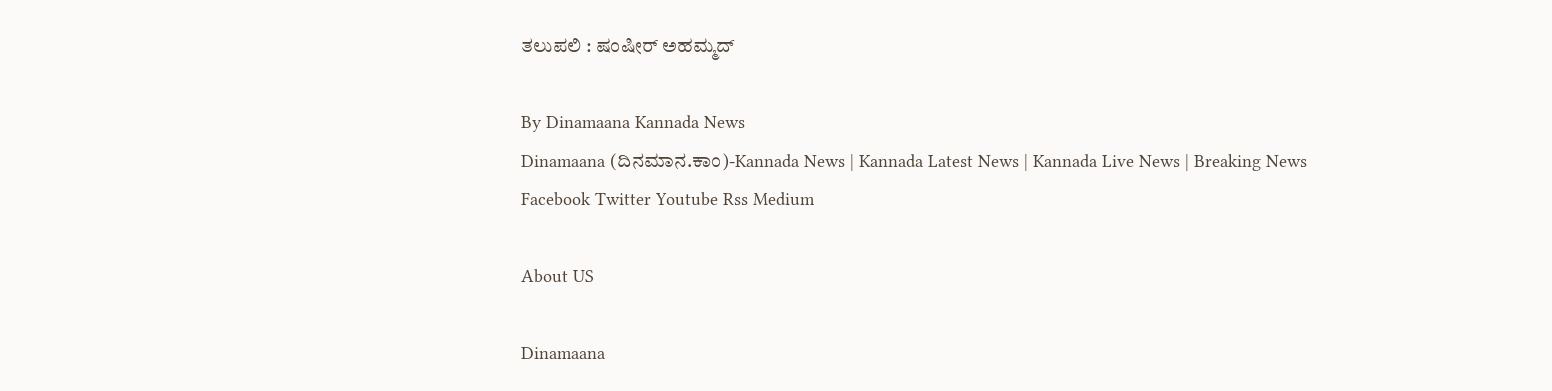ತಲುಪಲಿ : ಷಂಷೀರ್ ಅಹಮ್ಮದ್

By Dinamaana Kannada News
Dinamaana (ದಿನಮಾನ.ಕಾಂ)-Kannada News | Kannada Latest News | Kannada Live News | Breaking News
Facebook Twitter Youtube Rss Medium

About US

Dinamaana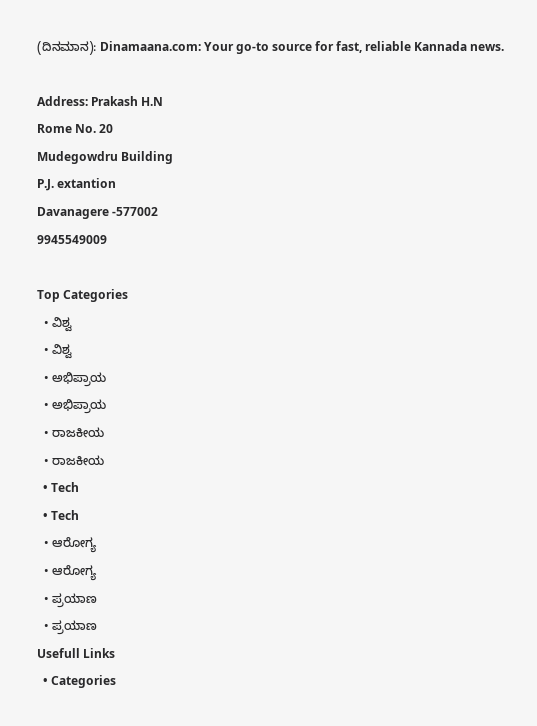(ದಿನಮಾನ): Dinamaana.com: Your go-to source for fast, reliable Kannada news.

Address: Prakash H.N
Rome No. 20
Mudegowdru Building
P.J. extantion
Davanagere -577002
9945549009

Top Categories
  • ವಿಶ್ವ
  • ವಿಶ್ವ
  • ಅಭಿಪ್ರಾಯ
  • ಅಭಿಪ್ರಾಯ
  • ರಾಜಕೀಯ
  • ರಾಜಕೀಯ
  • Tech
  • Tech
  • ಆರೋಗ್ಯ
  • ಆರೋಗ್ಯ
  • ಪ್ರಯಾಣ
  • ಪ್ರಯಾಣ
Usefull Links
  • Categories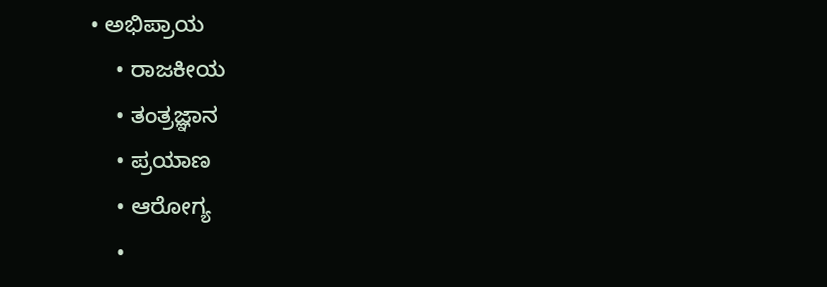• ಅಭಿಪ್ರಾಯ
    • ರಾಜಕೀಯ
    • ತಂತ್ರಜ್ಞಾನ
    • ಪ್ರಯಾಣ
    • ಆರೋಗ್ಯ
    •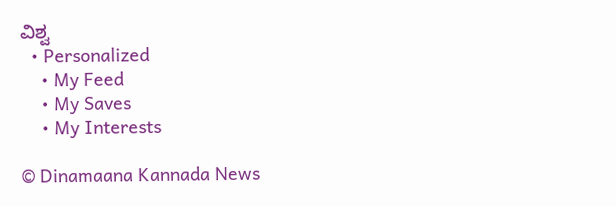ವಿಶ್ವ
  • Personalized
    • My Feed
    • My Saves
    • My Interests

© Dinamaana Kannada News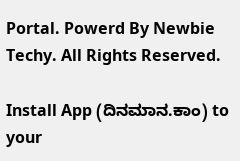Portal. Powerd By Newbie Techy. All Rights Reserved.

Install App (ದಿನಮಾನ.ಕಾಂ) to your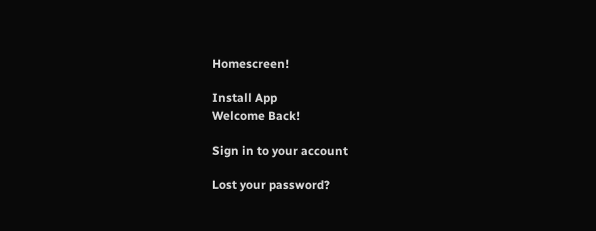Homescreen!

Install App
Welcome Back!

Sign in to your account

Lost your password?